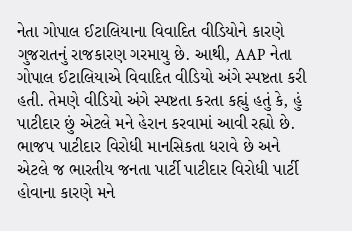નેતા ગોપાલ ઈટાલિયાના વિવાદિત વીડિયોને કારણે ગુજરાતનું રાજકારણ ગરમાયુ છે. આથી, AAP નેતા ગોપાલ ઈટાલિયાએ વિવાદિત વીડિયો અંગે સ્પષ્ટતા કરી હતી. તેમણે વીડિયો અંગે સ્પષ્ટતા કરતા કહ્યું હતું કે, હું પાટીદાર છું એટલે મને હેરાન કરવામાં આવી રહ્યો છે. ભાજપ પાટીદાર વિરોધી માનસિકતા ધરાવે છે અને એટલે જ ભારતીય જનતા પાર્ટી પાટીદાર વિરોધી પાર્ટી હોવાના કારણે મને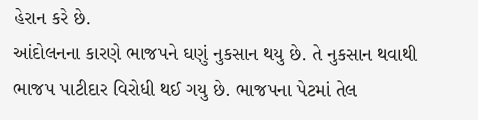હેરાન કરે છે.
આંદોલનના કારણે ભાજપને ઘણું નુકસાન થયુ છે. તે નુકસાન થવાથી ભાજપ પાટીદાર વિરોધી થઈ ગયુ છે. ભાજપના પેટમાં તેલ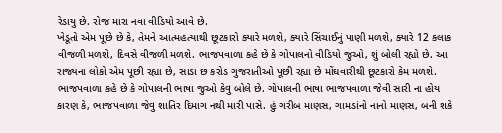રેડાયુ છે. રોજ મારા નવા વીડિયો આવે છે.
ખેડૂતો એમ પૂછે છે કે, તેમને આત્મહત્યાથી છૂટકારો ક્યારે મળશે, ક્યારે સિંચાઈનું પાણી મળશે, ક્યારે 12 કલાક વીજળી મળશે, દિવસે વીજળી મળશે. ભાજપવાળા કહે છે કે ગોપાલનો વીડિયો જુઓ, શું બોલી રહ્યો છે. આ રાજ્યના લોકો એમ પૂછી રહ્યા છે, સાડા છ કરોડ ગુજરાતીઓ પૂછી રહ્યા છે મોંઘવારીથી છૂટકારો કેમ મળશે.
ભાજપવાળા કહે છે કે ગોપાલની ભાષા જુઓ કેવુ બોલે છે. ગોપાલની ભાષા ભાજપવાળા જેવી સારી ના હોય કારણ કે, ભાજપવાળા જેવુ શાતિર દિમાગ નથી મારી પાસે. હું ગરીબ માણસ, ગામડાંનો નાનો માણસ, બની શકે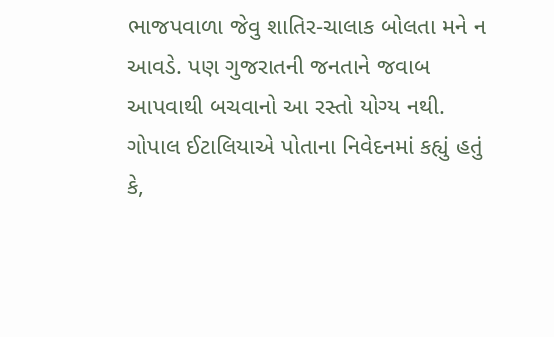ભાજપવાળા જેવુ શાતિર-ચાલાક બોલતા મને ન આવડે. પણ ગુજરાતની જનતાને જવાબ આપવાથી બચવાનો આ રસ્તો યોગ્ય નથી.
ગોપાલ ઈટાલિયાએ પોતાના નિવેદનમાં કહ્યું હતું કે,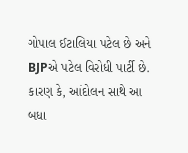ગોપાલ ઈટાલિયા પટેલ છે અને BJPએ પટેલ વિરોધી પાર્ટી છે. કારણ કે, આંદોલન સાથે આ બધા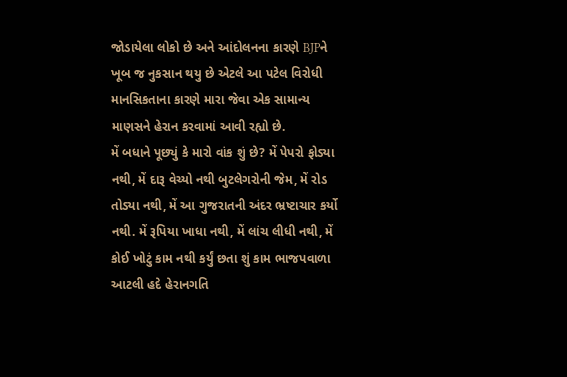જોડાયેલા લોકો છે અને આંદોલનના કારણે BJPને ખૂબ જ નુકસાન થયુ છે એટલે આ પટેલ વિરોધી માનસિકતાના કારણે મારા જેવા એક સામાન્ય માણસને હેરાન કરવામાં આવી રહ્યો છે.
મેં બધાને પૂછ્યું કે મારો વાંક શું છે? મેં પેપરો ફોડ્યા નથી, મેં દારૂ વેચ્યો નથી બુટલેગરોની જેમ, મેં રોડ તોડ્યા નથી, મેં આ ગુજરાતની અંદર ભ્રષ્ટાચાર કર્યો નથી. મેં રૂપિયા ખાધા નથી, મેં લાંચ લીધી નથી, મેં કોઈ ખોટું કામ નથી કર્યું છતા શું કામ ભાજપવાળા આટલી હદે હેરાનગતિ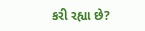કરી રહ્યા છે?